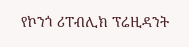የኮንጎ ሪፐብሊክ ፕሬዚዳንት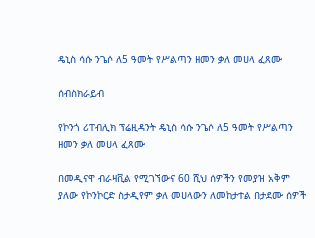ዴኒስ ሳሱ ንጌሶ ለ5 ዓመት የሥልጣን ዘመን ቃለ መሀላ ፈጸሙ

ሰብስክራይብ

የኮንጎ ሪፐብሊክ ፕሬዚዳንት ዴኒስ ሳሱ ንጌሶ ለ5 ዓመት የሥልጣን ዘመን ቃለ መሀላ ፈጸሙ

በመዲናዋ ብራዛቪል የሚገኘውና 60 ሺህ ሰዎችን የመያዝ አቅም ያለው የኮንኮርድ ስታዲየም ቃለ መሀላውን ለመከታተል በታደሙ ሰዎች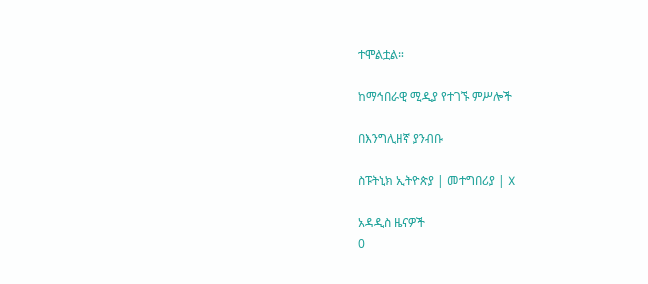ተሞልቷል።

ከማኅበራዊ ሚዲያ የተገኙ ምሥሎች

በእንግሊዘኛ ያንብቡ

ስፑትኒክ ኢትዮጵያ | መተግበሪያ | X

አዳዲስ ዜናዎች
0